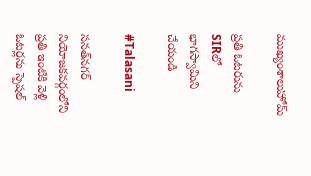ముఖ్యంశాలుహోమ్

ప్రతి ఓటరును SIRలో భాగస్వామిని చేయండి

#Talasani

సనత్‌నగర్ నియోజకవర్గంలోని ప్రతి ఇంటికి వెళ్లి ఓటర్లను స్పెషల్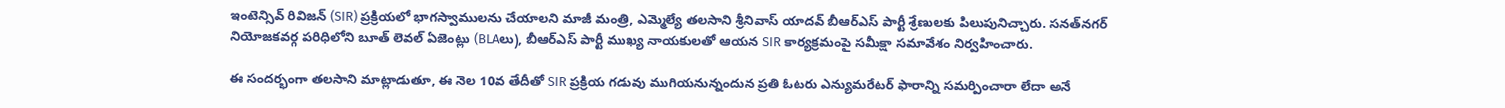ఇంటెన్సివ్ రివిజన్ (SIR) ప్రక్రియలో భాగస్వాములను చేయాలని మాజీ మంత్రి, ఎమ్మెల్యే తలసాని శ్రీనివాస్ యాదవ్ బీఆర్ఎస్ పార్టీ శ్రేణులకు పిలుపునిచ్చారు. సనత్‌నగర్ నియోజకవర్గ పరిధిలోని బూత్ లెవల్ ఏజెంట్లు (BLAలు), బీఆర్ఎస్ పార్టీ ముఖ్య నాయకులతో ఆయన SIR కార్యక్రమంపై సమీక్షా సమావేశం నిర్వహించారు.

ఈ సందర్భంగా తలసాని మాట్లాడుతూ, ఈ నెల 10వ తేదీతో SIR ప్రక్రియ గడువు ముగియనున్నందున ప్రతి ఓటరు ఎన్యుమరేటర్ ఫారాన్ని సమర్పించారా లేదా అనే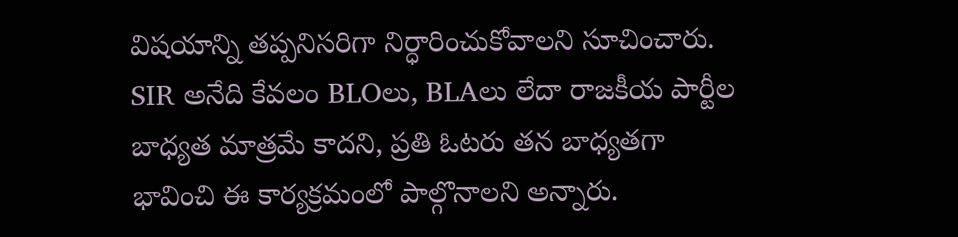విషయాన్ని తప్పనిసరిగా నిర్ధారించుకోవాలని సూచించారు. SIR అనేది కేవలం BLOలు, BLAలు లేదా రాజకీయ పార్టీల బాధ్యత మాత్రమే కాదని, ప్రతి ఓటరు తన బాధ్యతగా భావించి ఈ కార్యక్రమంలో పాల్గొనాలని అన్నారు.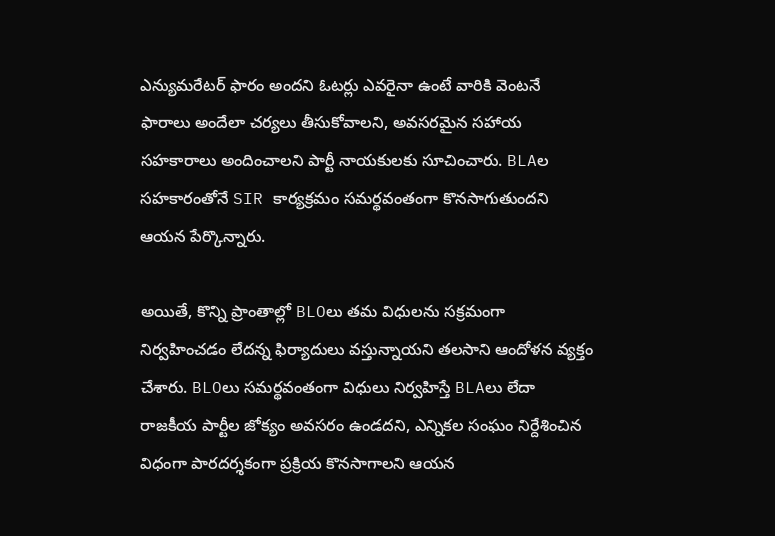ఎన్యుమరేటర్ ఫారం అందని ఓటర్లు ఎవరైనా ఉంటే వారికి వెంటనే ఫారాలు అందేలా చర్యలు తీసుకోవాలని, అవసరమైన సహాయ సహకారాలు అందించాలని పార్టీ నాయకులకు సూచించారు. BLAల సహకారంతోనే SIR కార్యక్రమం సమర్థవంతంగా కొనసాగుతుందని ఆయన పేర్కొన్నారు.

అయితే, కొన్ని ప్రాంతాల్లో BLOలు తమ విధులను సక్రమంగా నిర్వహించడం లేదన్న ఫిర్యాదులు వస్తున్నాయని తలసాని ఆందోళన వ్యక్తం చేశారు. BLOలు సమర్థవంతంగా విధులు నిర్వహిస్తే BLAలు లేదా రాజకీయ పార్టీల జోక్యం అవసరం ఉండదని, ఎన్నికల సంఘం నిర్దేశించిన విధంగా పారదర్శకంగా ప్రక్రియ కొనసాగాలని ఆయన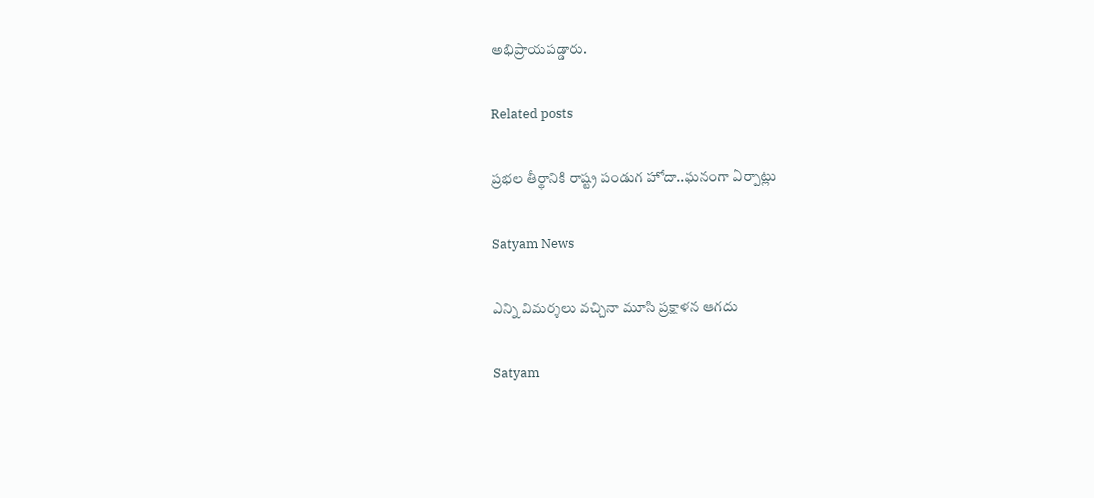అభిప్రాయపడ్డారు.

Related posts

ప్రభల తీర్థానికి రాష్ట్ర పండుగ హోదా..ఘనంగా ఏర్పాట్లు

Satyam News

ఎన్ని విమర్శలు వచ్చినా మూసి ప్రక్షాళన ఆగదు

Satyam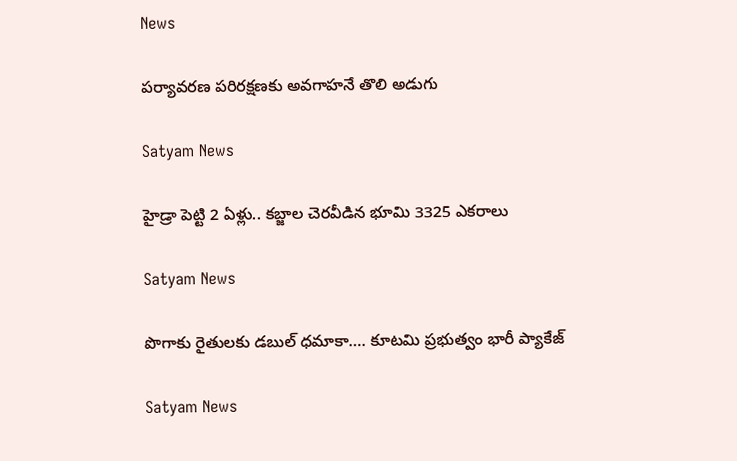News

పర్యావరణ పరిరక్షణకు అవగాహనే తొలి అడుగు

Satyam News

హైడ్రా పెట్టి 2 ఏళ్లు.. కబ్జాల చెరవీడిన భూమి 3325 ఎకరాలు

Satyam News

పొగాకు రైతులకు డబుల్ ధమాకా…. కూటమి ప్రభుత్వం భారీ ప్యాకేజ్‌

Satyam News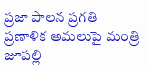ప్రజా పాలన ప్రగతి ప్రణాళిక అమలుపై మంత్రి జూపల్లి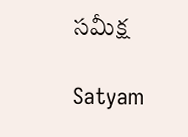సమీక్ష

Satyam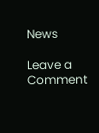News

Leave a Comment